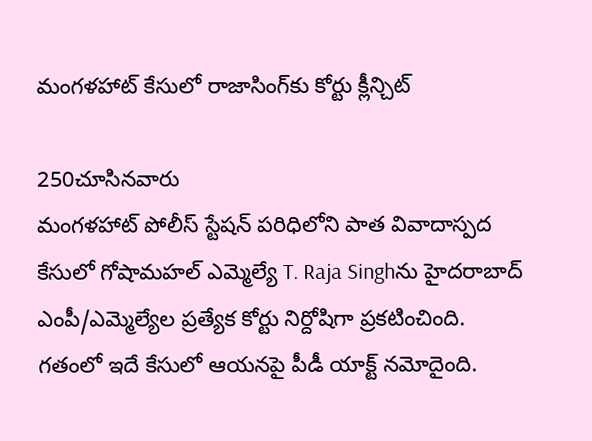మంగళహాట్ కేసులో రాజాసింగ్‌కు కోర్టు క్లీన్చిట్

250చూసినవారు
మంగళహాట్ పోలీస్ స్టేషన్ పరిధిలోని పాత వివాదాస్పద కేసులో గోషామహల్ ఎమ్మెల్యే T. Raja Singhను హైదరాబాద్ ఎంపీ/ఎమ్మెల్యేల ప్రత్యేక కోర్టు నిర్దోషిగా ప్రకటించింది. గతంలో ఇదే కేసులో ఆయనపై పీడీ యాక్ట్ నమోదైంది.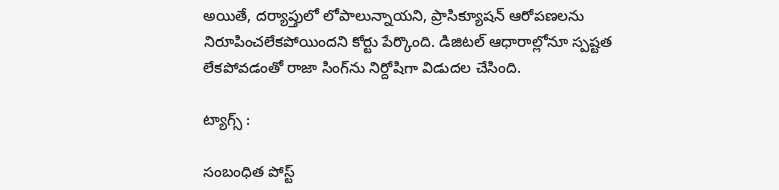అయితే, దర్యాప్తులో లోపాలున్నాయని, ప్రాసిక్యూషన్ ఆరోపణలను నిరూపించలేకపోయిందని కోర్టు పేర్కొంది. డిజిటల్ ఆధారాల్లోనూ స్పష్టత లేకపోవడంతో రాజా సింగ్‌ను నిర్దోషిగా విడుదల చేసింది.

ట్యాగ్స్ :

సంబంధిత పోస్ట్